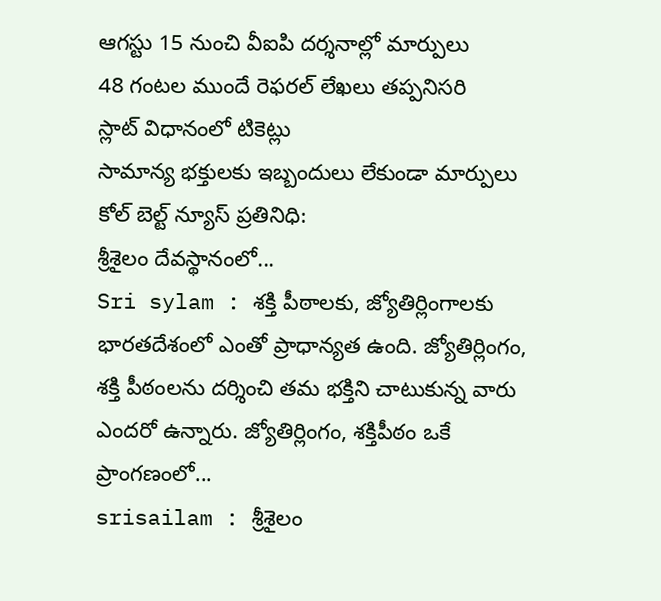ఆగస్టు 15 నుంచి వీఐపి దర్శనాల్లో మార్పులు
48 గంటల ముందే రెఫరల్ లేఖలు తప్పనిసరి
స్లాట్ విధానంలో టికెట్లు
సామాన్య భక్తులకు ఇబ్బందులు లేకుండా మార్పులు
కోల్ బెల్ట్ న్యూస్ ప్రతినిధి:
శ్రీశైలం దేవస్థానంలో...
Sri sylam : శక్తి పీఠాలకు, జ్యోతిర్లింగాలకు భారతదేశంలో ఎంతో ప్రాధాన్యత ఉంది. జ్యోతిర్లింగం, శక్తి పీఠంలను దర్శించి తమ భక్తిని చాటుకున్న వారు ఎందరో ఉన్నారు. జ్యోతిర్లింగం, శక్తిపీఠం ఒకే ప్రాంగణంలో...
srisailam : శ్రీశైలం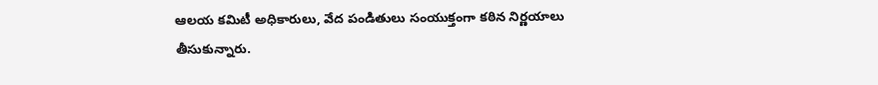ఆలయ కమిటీ అధికారులు, వేద పండితులు సంయుక్తంగా కఠిన నిర్ణయాలు తీసుకున్నారు.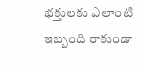భక్తులకు ఎలాంటి ఇబ్బంది రాకుండా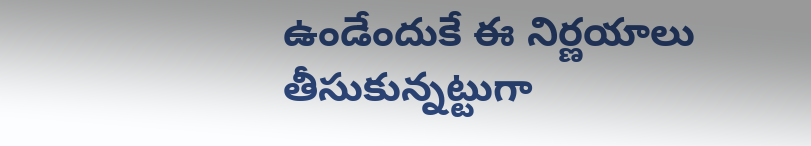ఉండేందుకే ఈ నిర్ణయాలు తీసుకున్నట్టుగా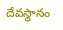దేవస్థానం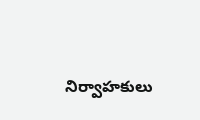నిర్వాహకులు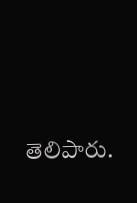తెలిపారు.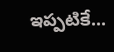ఇప్పటికే...